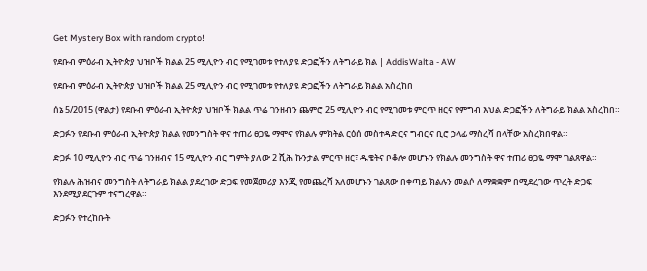Get Mystery Box with random crypto!

የደቡብ ምዕራብ ኢትዮጵያ ህዝቦች ክልል 25 ሚሊዮን ብር የሚገመቱ የተለያዩ ድጋፎችን ለትግራይ ክል | AddisWalta - AW

የደቡብ ምዕራብ ኢትዮጵያ ህዝቦች ክልል 25 ሚሊዮን ብር የሚገመቱ የተለያዩ ድጋፎችን ለትግራይ ክልል አስረከበ

ሰኔ 5/2015 (ዋልታ) የደቡብ ምዕራብ ኢትዮጵያ ህዝቦች ክልል ጥሬ ገንዘብን ጨምሮ 25 ሚሊዮን ብር የሚገመቱ ምርጥ ዘርና የምግብ እህል ድጋፎችን ለትግራይ ክልል አስረከበ።

ድጋፉን የደቡብ ምዕራብ ኢትዮጵያ ክልል የመንግስት ዋና ተጠሪ ፀጋዬ ማሞና የክልሉ ምክትል ርዕሰ መስተዳድርና ግብርና ቢሮ ኃላፊ ማስረሻ በላቸው አስረክበዋል።

ድጋፉ 10 ሚሊዮን ብር ጥሬ ገንዘብና 15 ሚሊዮን ብር ግምት ያለው 2 ሺሕ ኩንታል ምርጥ ዘር፣ ዱቄትና ቦቆሎ መሆኑን የክልሉ መንግስት ዋና ተጠሪ ፀጋዬ ማሞ ገልጸዋል።

የክልሉ ሕዝብና መንግስት ለትግራይ ክልል ያደረገው ድጋፍ የመጀመሪያ እንጂ የመጨረሻ አለመሆኑን ገልጸው በቀጣይ ክልሉን መልሶ ለማቋቋም በሚደረገው ጥረት ድጋፍ እንደሚያደርጉም ተናግረዋል።

ድጋፉን የተረከቡት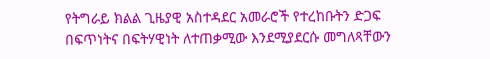የትግራይ ክልል ጊዜያዊ አስተዳደር አመራሮች የተረከቡትን ድጋፍ በፍጥነትና በፍትሃዊነት ለተጠቃሚው እንደሚያደርሱ መግለጻቸውን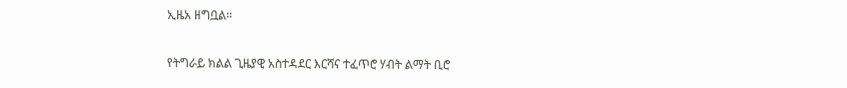ኢዜአ ዘግቧል።

የትግራይ ክልል ጊዜያዊ አስተዳደር እርሻና ተፈጥሮ ሃብት ልማት ቢሮ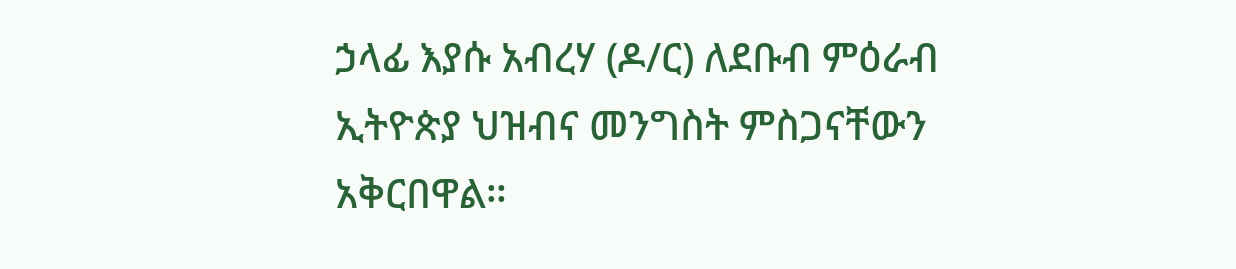ኃላፊ እያሱ አብረሃ (ዶ/ር) ለደቡብ ምዕራብ ኢትዮጵያ ህዝብና መንግስት ምስጋናቸውን አቅርበዋል።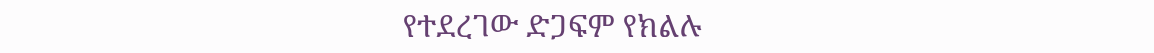የተደረገው ድጋፍም የክልሉ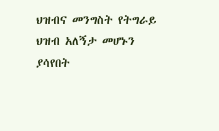ህዝብና መንግስት የትግራይ ህዝብ አለኝታ መሆኑን ያሳየበት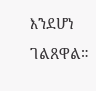እንደሆነ ገልጸዋል።